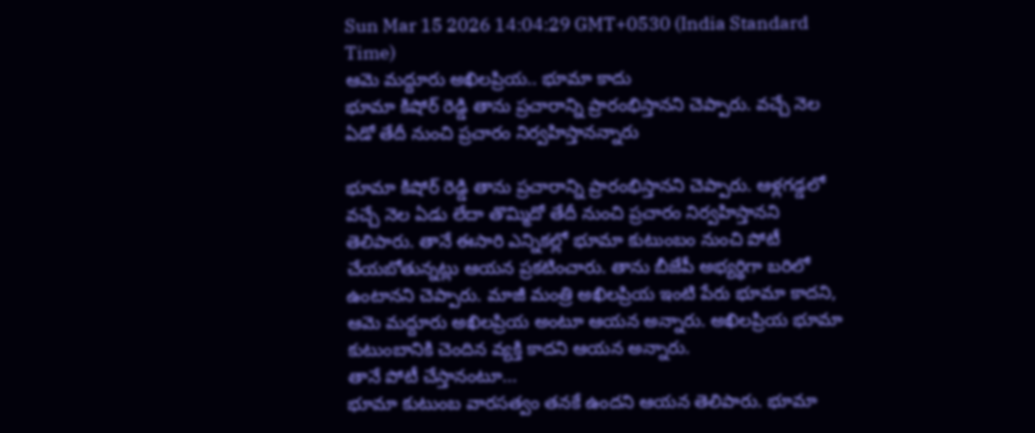Sun Mar 15 2026 14:04:29 GMT+0530 (India Standard Time)
ఆమె మద్దూరు అఖిలప్రియ.. భూమా కాదు
భూమా కిషోర్ రెడ్డి తాను ప్రచారాన్ని ప్రారంభిస్తానని చెప్పారు. వచ్చే నెల ఏడో తేదీ నుంచి ప్రచారం నిర్వహిస్తానన్నారు

భూమా కిషోర్ రెడ్డి తాను ప్రచారాన్ని ప్రారంభిస్తానని చెప్పారు. ఆళ్లగడ్డలో వచ్చే నెల ఏడు లేదా తొమ్మిదో తేదీ నుంచి ప్రచారం నిర్వహిస్తానని తెలిపారు. తానే ఈసారి ఎన్నికల్లో భూమా కుటుంబం నుంచి పోటీ చేయబోతున్నట్లు ఆయన ప్రకటించారు. తాను బీజేపీ అభ్యర్థిగా బరిలో ఉంటానని చెప్పారు. మాజీ మంత్రి అఖిలప్రియ ఇంటి పేరు భూమా కాదని, ఆమె మద్దూరు అఖిలప్రియ అంటూ ఆయన అన్నారు. అఖిలప్రియ భూమా కుటుంబానికి చెందిన వ్యక్తి కాదని ఆయన అన్నారు.
తానే పోటీ చేస్తానంటూ...
భూమా కుటుంబ వారసత్వం తనకే ఉందని ఆయన తెలిపారు. భూమా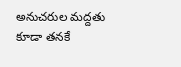అనుచరుల మద్దతు కూడా తనకే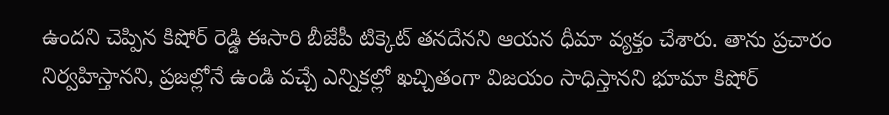ఉందని చెప్పిన కిషోర్ రెడ్డి ఈసారి బీజేపీ టిక్కెట్ తనదేనని ఆయన ధీమా వ్యక్తం చేశారు. తాను ప్రచారం నిర్వహిస్తానని, ప్రజల్లోనే ఉండి వచ్చే ఎన్నికల్లో ఖచ్చితంగా విజయం సాధిస్తానని భూమా కిషోర్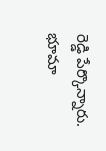రెడ్డి పేర్కొన్నారు. భూమా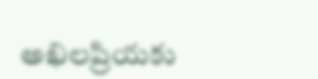అఖిలప్రియకు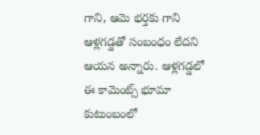గాని, ఆమె భర్తకు గాని ఆళ్లగడ్డతో సంబంధం లేదని ఆయన అన్నారు. ఆళ్లగడ్డలో ఈ కామెంట్స్ భూమా కుటుంబంలో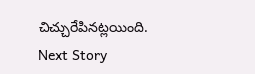చిచ్చురేపినట్లయింది.
Next Story